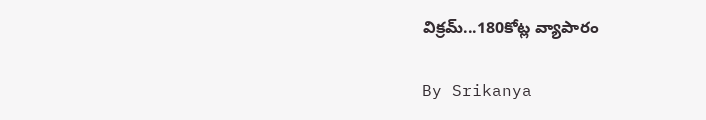విక్రమ్...180కోట్ల వ్యాపారం

By Srikanya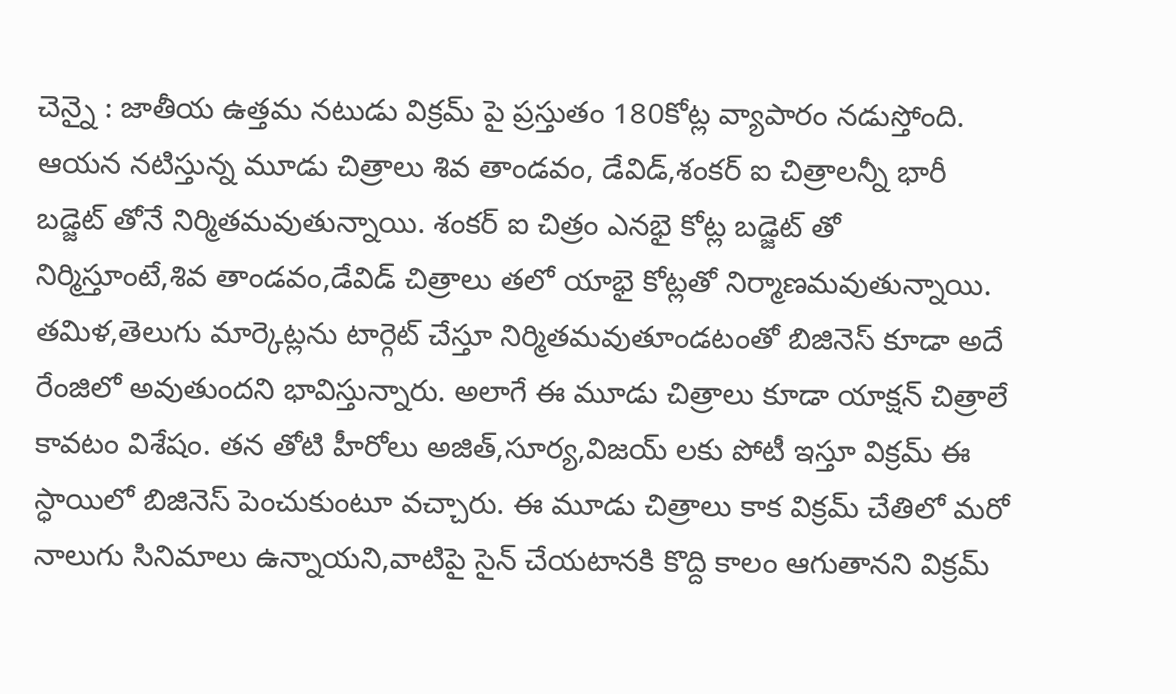చెన్నై : జాతీయ ఉత్తమ నటుడు విక్రమ్ పై ప్రస్తుతం 180కోట్ల వ్యాపారం నడుస్తోంది. ఆయన నటిస్తున్న మూడు చిత్రాలు శివ తాండవం, డేవిడ్,శంకర్ ఐ చిత్రాలన్నీ భారీ బడ్జెట్ తోనే నిర్మితమవుతున్నాయి. శంకర్ ఐ చిత్రం ఎనభై కోట్ల బడ్జెట్ తో నిర్మిస్తూంటే,శివ తాండవం,డేవిడ్ చిత్రాలు తలో యాభై కోట్లతో నిర్మాణమవుతున్నాయి. తమిళ,తెలుగు మార్కెట్లను టార్గెట్ చేస్తూ నిర్మితమవుతూండటంతో బిజినెస్ కూడా అదే రేంజిలో అవుతుందని భావిస్తున్నారు. అలాగే ఈ మూడు చిత్రాలు కూడా యాక్షన్ చిత్రాలే కావటం విశేషం. తన తోటి హీరోలు అజిత్,సూర్య,విజయ్ లకు పోటీ ఇస్తూ విక్రమ్ ఈ స్ధాయిలో బిజినెస్ పెంచుకుంటూ వచ్చారు. ఈ మూడు చిత్రాలు కాక విక్రమ్ చేతిలో మరో నాలుగు సినిమాలు ఉన్నాయని,వాటిపై సైన్ చేయటానకి కొద్ది కాలం ఆగుతానని విక్రమ్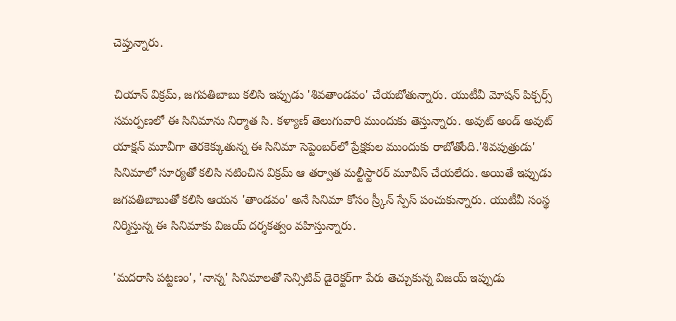చెప్తున్నారు.

చియాన్‌ విక్రమ్‌, జగపతిబాబు కలిసి ఇప్పుడు 'శివతాండవం' చేయబోతున్నారు. యుటీవీ మోషన్‌ పిక్చర్స్‌ సమర్పణలో ఈ సినిమాను నిర్మాత సి. కళ్యాణ్‌ తెలుగువారి ముందుకు తెస్తున్నారు. అవుట్‌ అండ్‌ అవుట్‌ యాక్షన్‌ మూవీగా తెరకెక్కుతున్న ఈ సినిమా సెప్టెంబర్‌లో ప్రేక్షకుల ముందుకు రాబోతోంది.'శివపుత్రుడు' సినిమాలో సూర్యతో కలిసి నటించిన విక్రమ్‌ ఆ తర్వాత మల్టీస్టారర్‌ మూవీస్‌ చేయలేదు. అయితే ఇప్పుడు జగపతిబాబుతో కలిసి ఆయన 'తాండవం' అనే సినిమా కోసం స్ర్కీన్‌ స్పేస్‌ పంచుకున్నారు. యుటీవీ సంస్థ నిర్మిస్తున్న ఈ సినిమాకు విజయ్‌ దర్శకత్వం వహిస్తున్నారు.

'మదరాసి పట్టణం', 'నాన్న' సినిమాలతో సెన్సిటివ్‌ డైరెక్టర్‌గా పేరు తెచ్చుకున్న విజయ్‌ ఇప్పుడు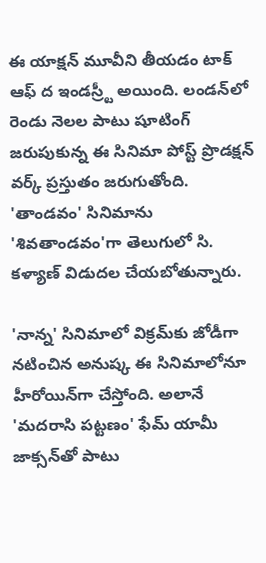ఈ యాక్షన్‌ మూవీని తీయడం టాక్‌ ఆఫ్‌ ద ఇండస్ర్టీ అయింది. లండన్‌లో రెండు నెలల పాటు షూటింగ్‌ జరుపుకున్న ఈ సినిమా పోస్ట్‌ ప్రొడక్షన్‌ వర్క్‌ ప్రస్తుతం జరుగుతోంది. 'తాండవం' సినిమాను 'శివతాండవం'గా తెలుగులో సి. కళ్యాణ్‌ విడుదల చేయబోతున్నారు.

'నాన్న' సినిమాలో విక్రమ్‌కు జోడీగా నటించిన అనుష్క ఈ సినిమాలోనూ హీరోయిన్‌గా చేస్తోంది. అలానే 'మదరాసి పట్టణం' ఫేమ్‌ యామీ జాక్సన్‌తో పాటు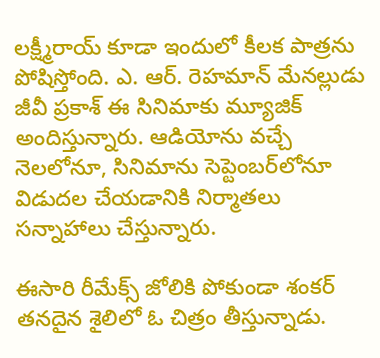లక్ష్మీరాయ్‌ కూడా ఇందులో కీలక పాత్రను పోషిస్తోంది. ఎ. ఆర్‌. రెహమాన్‌ మేనల్లుడు జీవీ ప్రకాశ్‌ ఈ సినిమాకు మ్యూజిక్‌ అందిస్తున్నారు. ఆడియోను వచ్చే నెలలోనూ, సినిమాను సెప్టెంబర్‌లోనూ విడుదల చేయడానికి నిర్మాతలు సన్నాహాలు చేస్తున్నారు.

ఈసారి రీమేక్స్‌ జోలికి పోకుండా శంకర్‌ తనదైన శైలిలో ఓ చిత్రం తీస్తున్నాడు.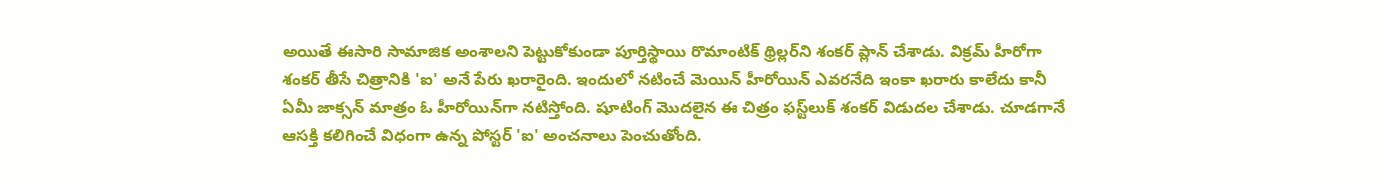అయితే ఈసారి సామాజిక అంశాలని పెట్టుకోకుండా పూర్తిస్థాయి రొమాంటిక్‌ థ్రిల్లర్‌ని శంకర్‌ ప్లాన్‌ చేశాడు. విక్రమ్‌ హీరోగా శంకర్‌ తీసే చిత్రానికి 'ఐ' అనే పేరు ఖరారైంది. ఇందులో నటించే మెయిన్‌ హీరోయిన్‌ ఎవరనేది ఇంకా ఖరారు కాలేదు కానీ ఏమీ జాక్సన్‌ మాత్రం ఓ హీరోయిన్‌గా నటిస్తోంది. షూటింగ్‌ మొదలైన ఈ చిత్రం ఫస్ట్‌లుక్‌ శంకర్‌ విడుదల చేశాడు. చూడగానే ఆసక్తి కలిగించే విధంగా ఉన్న పోస్టర్‌ 'ఐ' అంచనాలు పెంచుతోంది.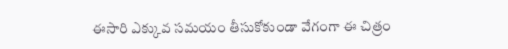ఈసారి ఎక్కువ సమయం తీసుకోకుండా వేగంగా ఈ చిత్రం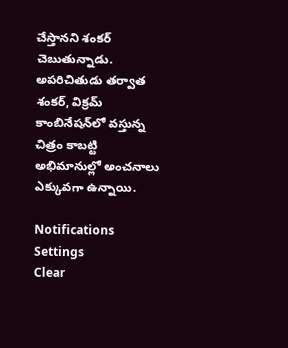చేస్తానని శంకర్‌ చెబుతున్నాడు. అపరిచితుడు తర్వాత శంకర్‌, విక్రమ్‌ కాంబినేషన్‌లో వస్తున్న చిత్రం కాబట్టి అభిమానుల్లో అంచనాలు ఎక్కువగా ఉన్నాయి.

Notifications
Settings
Clear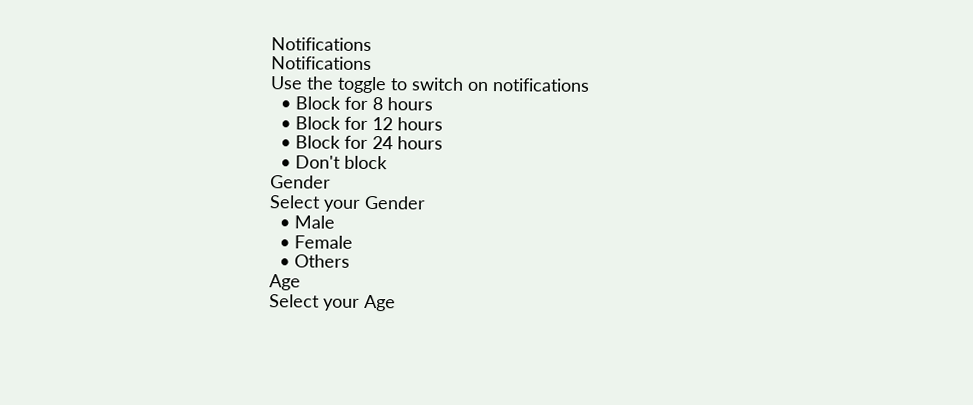Notifications
Notifications
Use the toggle to switch on notifications
  • Block for 8 hours
  • Block for 12 hours
  • Block for 24 hours
  • Don't block
Gender
Select your Gender
  • Male
  • Female
  • Others
Age
Select your Age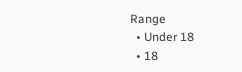Range
  • Under 18
  • 18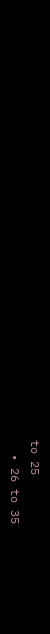to 25
  • 26 to 35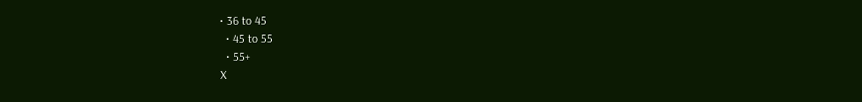• 36 to 45
  • 45 to 55
  • 55+
X